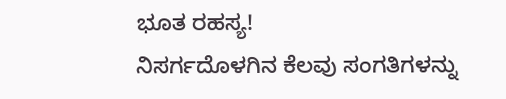ಭೂತ ರಹಸ್ಯ!
ನಿಸರ್ಗದೊಳಗಿನ ಕೆಲವು ಸಂಗತಿಗಳನ್ನು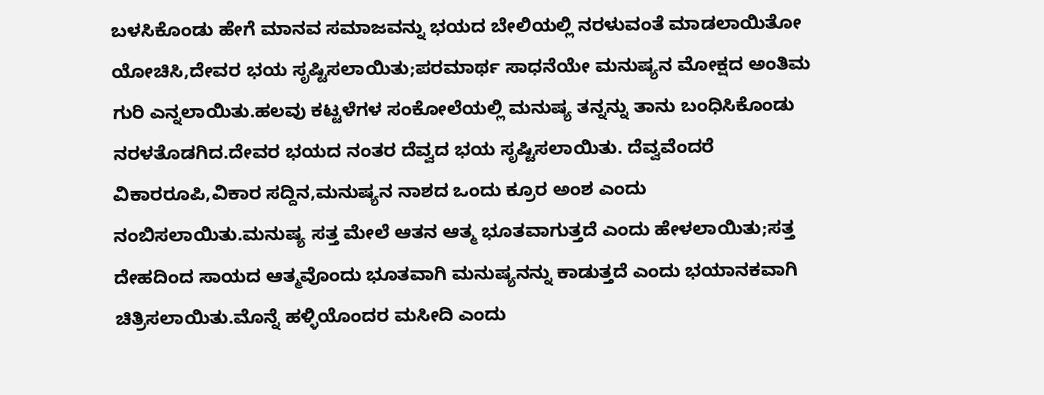ಬಳಸಿಕೊಂಡು ಹೇಗೆ ಮಾನವ ಸಮಾಜವನ್ನು ಭಯದ ಬೇಲಿಯಲ್ಲಿ ನರಳುವಂತೆ ಮಾಡಲಾಯಿತೋ ಯೋಚಿಸಿ,ದೇವರ ಭಯ ಸೃಷ್ಟಿಸಲಾಯಿತು;ಪರಮಾರ್ಥ ಸಾಧನೆಯೇ ಮನುಷ್ಯನ ಮೋಕ್ಷದ ಅಂತಿಮ ಗುರಿ ಎನ್ನಲಾಯಿತು.ಹಲವು ಕಟ್ಟಳೆಗಳ ಸಂಕೋಲೆಯಲ್ಲಿ ಮನುಷ್ಯ ತನ್ನನ್ನು ತಾನು ಬಂಧಿಸಿಕೊಂಡು ನರಳತೊಡಗಿದ.ದೇವರ ಭಯದ ನಂತರ ದೆವ್ವದ ಭಯ ಸೃಷ್ಟಿಸಲಾಯಿತು. ದೆವ್ವವೆಂದರೆ ವಿಕಾರರೂಪಿ,ವಿಕಾರ ಸದ್ದಿನ,ಮನುಷ್ಯನ ನಾಶದ ಒಂದು ಕ್ರೂರ ಅಂಶ ಎಂದು ನಂಬಿಸಲಾಯಿತು.ಮನುಷ್ಯ ಸತ್ತ ಮೇಲೆ ಆತನ ಆತ್ಮ ಭೂತವಾಗುತ್ತದೆ ಎಂದು ಹೇಳಲಾಯಿತು;ಸತ್ತ ದೇಹದಿಂದ ಸಾಯದ ಆತ್ಮವೊಂದು ಭೂತವಾಗಿ ಮನುಷ್ಯನನ್ನು ಕಾಡುತ್ತದೆ ಎಂದು ಭಯಾನಕವಾಗಿ ಚಿತ್ರಿಸಲಾಯಿತು.ಮೊನ್ನೆ ಹಳ್ಳಿಯೊಂದರ ಮಸೀದಿ ಎಂದು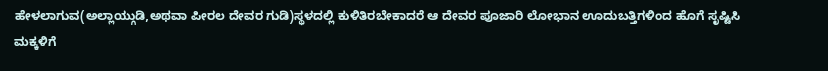ಹೇಳಲಾಗುವ(ಅಲ್ಲಾಯ್ಗುಡಿ,ಅಥವಾ ಪೀರಲ ದೇವರ ಗುಡಿ)ಸ್ಥಳದಲ್ಲಿ ಕುಳಿತಿರಬೇಕಾದರೆ ಆ ದೇವರ ಪೂಜಾರಿ ಲೋಭಾನ ಊದುಬತ್ತಿಗಳಿಂದ ಹೊಗೆ ಸೃಷ್ಟಿಸಿ ಮಕ್ಕಳಿಗೆ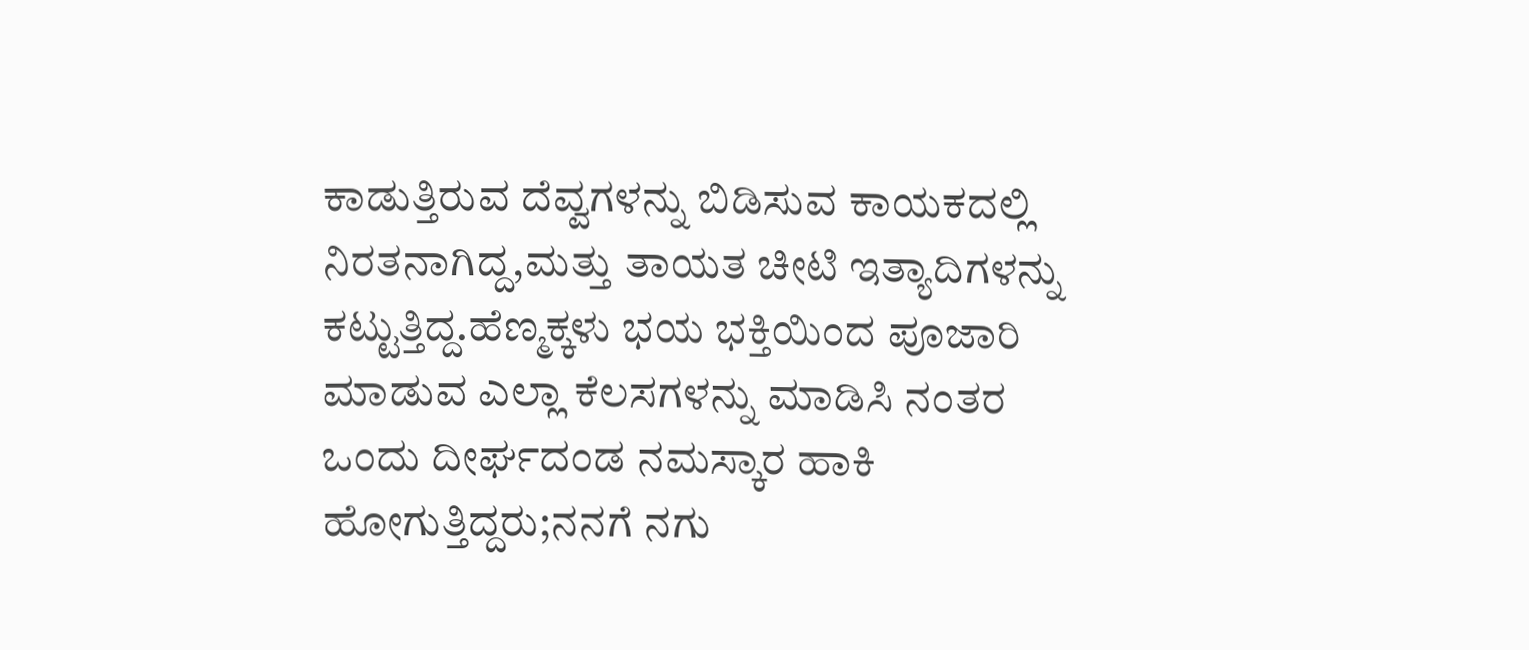ಕಾಡುತ್ತಿರುವ ದೆವ್ವಗಳನ್ನು ಬಿಡಿಸುವ ಕಾಯಕದಲ್ಲಿ ನಿರತನಾಗಿದ್ದ,ಮತ್ತು ತಾಯತ ಚೀಟಿ ಇತ್ಯಾದಿಗಳನ್ನು ಕಟ್ಟುತ್ತಿದ್ದ.ಹೆಣ್ಮಕ್ಕಳು ಭಯ ಭಕ್ತಿಯಿಂದ ಪೂಜಾರಿ ಮಾಡುವ ಎಲ್ಲಾ ಕೆಲಸಗಳನ್ನು ಮಾಡಿಸಿ ನಂತರ ಒಂದು ದೀರ್ಘದಂಡ ನಮಸ್ಕಾರ ಹಾಕಿ ಹೋಗುತ್ತಿದ್ದರು;ನನಗೆ ನಗು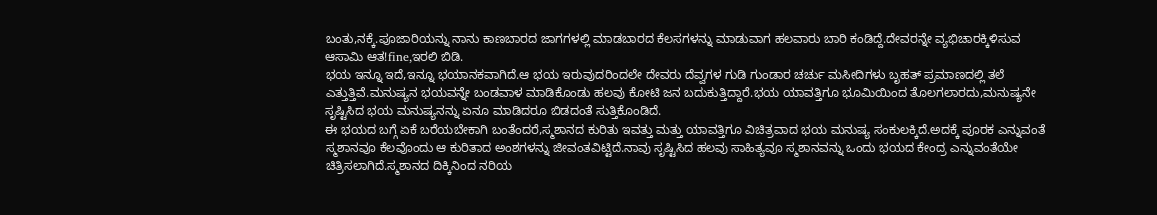ಬಂತು,ನಕ್ಕೆ.ಪೂಜಾರಿಯನ್ನು ನಾನು ಕಾಣಬಾರದ ಜಾಗಗಳಲ್ಲಿ ಮಾಡಬಾರದ ಕೆಲಸಗಳನ್ನು ಮಾಡುವಾಗ ಹಲವಾರು ಬಾರಿ ಕಂಡಿದ್ದೆ.ದೇವರನ್ನೇ ವ್ಯಭಿಚಾರಕ್ಕಿಳಿಸುವ ಆಸಾಮಿ ಆತ!fine,ಇರಲಿ ಬಿಡಿ.
ಭಯ ಇನ್ನೂ ಇದೆ,ಇನ್ನೂ ಭಯಾನಕವಾಗಿದೆ.ಆ ಭಯ ಇರುವುದರಿಂದಲೇ ದೇವರು ದೆವ್ವಗಳ ಗುಡಿ ಗುಂಡಾರ ಚರ್ಚು ಮಸೀದಿಗಳು ಬೃಹತ್ ಪ್ರಮಾಣದಲ್ಲಿ ತಲೆ ಎತ್ತುತ್ತಿವೆ.ಮನುಷ್ಯನ ಭಯವನ್ನೇ ಬಂಡವಾಳ ಮಾಡಿಕೊಂಡು ಹಲವು ಕೋಟಿ ಜನ ಬದುಕುತ್ತಿದ್ದಾರೆ.ಭಯ ಯಾವತ್ತಿಗೂ ಭೂಮಿಯಿಂದ ತೊಲಗಲಾರದು,ಮನುಷ್ಯನೇ ಸೃಷ್ಟಿಸಿದ ಭಯ ಮನುಷ್ಯನನ್ನು ಏನೂ ಮಾಡಿದರೂ ಬಿಡದಂತೆ ಸುತ್ತಿಕೊಂಡಿದೆ.
ಈ ಭಯದ ಬಗ್ಗೆ ಏಕೆ ಬರೆಯಬೇಕಾಗಿ ಬಂತೆಂದರೆ,ಸ್ಮಶಾನದ ಕುರಿತು ಇವತ್ತು ಮತ್ತು ಯಾವತ್ತಿಗೂ ವಿಚಿತ್ರವಾದ ಭಯ ಮನುಷ್ಯ ಸಂಕುಲಕ್ಕಿದೆ.ಅದಕ್ಕೆ ಪೂರಕ ಎನ್ನುವಂತೆ ಸ್ಮಶಾನವೂ ಕೆಲವೊಂದು ಆ ಕುರಿತಾದ ಅಂಶಗಳನ್ನು ಜೀವಂತವಿಟ್ಟಿದೆ.ನಾವು ಸೃಷ್ಟಿಸಿದ ಹಲವು ಸಾಹಿತ್ಯವೂ ಸ್ಮಶಾನವನ್ನು ಒಂದು ಭಯದ ಕೇಂದ್ರ ಎನ್ನುವಂತೆಯೇ ಚಿತ್ರಿಸಲಾಗಿದೆ.ಸ್ಮಶಾನದ ದಿಕ್ಕಿನಿಂದ ನರಿಯ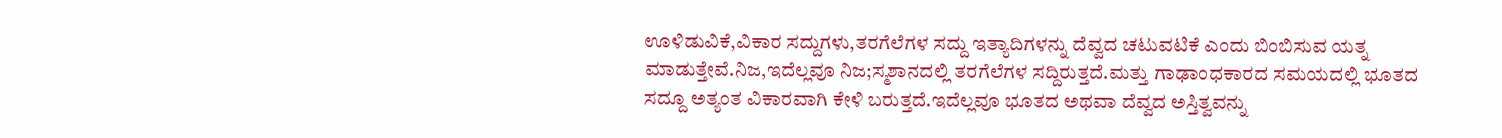ಊಳಿಡುವಿಕೆ,ವಿಕಾರ ಸದ್ದುಗಳು,ತರಗೆಲೆಗಳ ಸದ್ದು ಇತ್ಯಾದಿಗಳನ್ನು ದೆವ್ವದ ಚಟುವಟಿಕೆ ಎಂದು ಬಿಂಬಿಸುವ ಯತ್ನ ಮಾಡುತ್ತೇವೆ.ನಿಜ,ಇದೆಲ್ಲವೂ ನಿಜ;ಸ್ಮಶಾನದಲ್ಲಿ ತರಗೆಲೆಗಳ ಸದ್ದಿರುತ್ತದೆ.ಮತ್ತು ಗಾಢಾಂಧಕಾರದ ಸಮಯದಲ್ಲಿ ಭೂತದ ಸದ್ದೂ ಅತ್ಯಂತ ವಿಕಾರವಾಗಿ ಕೇಳಿ ಬರುತ್ತದೆ.ಇದೆಲ್ಲವೂ ಭೂತದ ಅಥವಾ ದೆವ್ವದ ಅಸ್ತಿತ್ವವನ್ನು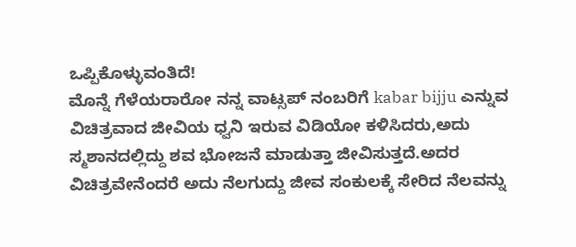ಒಪ್ಪಿಕೊಳ್ಳುವಂತಿದೆ!
ಮೊನ್ನೆ ಗೆಳೆಯರಾರೋ ನನ್ನ ವಾಟ್ಸಪ್ ನಂಬರಿಗೆ kabar bijju ಎನ್ನುವ ವಿಚಿತ್ರವಾದ ಜೀವಿಯ ಧ್ವನಿ ಇರುವ ವಿಡಿಯೋ ಕಳಿಸಿದರು,ಅದು ಸ್ಮಶಾನದಲ್ಲಿದ್ದು ಶವ ಭೋಜನೆ ಮಾಡುತ್ತಾ ಜೀವಿಸುತ್ತದೆ.ಅದರ ವಿಚಿತ್ರವೇನೆಂದರೆ ಅದು ನೆಲಗುದ್ದು ಜೀವ ಸಂಕುಲಕ್ಕೆ ಸೇರಿದ ನೆಲವನ್ನು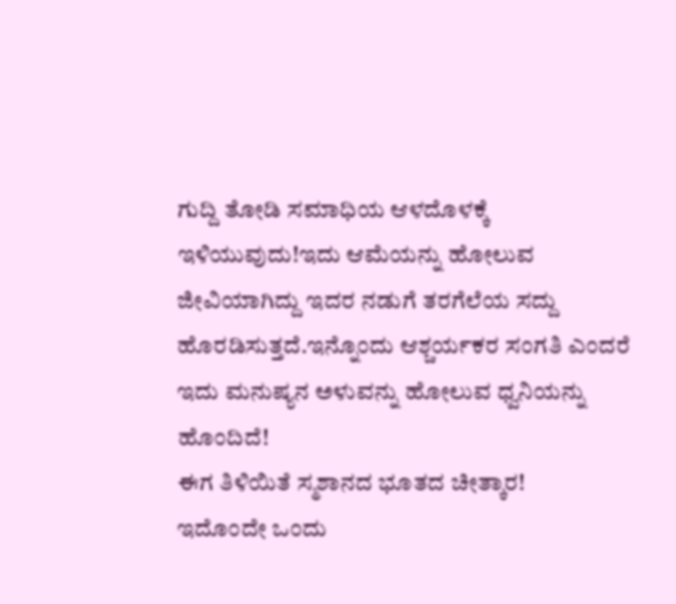ಗುದ್ದಿ ತೋಡಿ ಸಮಾಧಿಯ ಆಳದೊಳಕ್ಕೆ ಇಳಿಯುವುದು!ಇದು ಆಮೆಯನ್ನು ಹೋಲುವ ಜೀವಿಯಾಗಿದ್ದು ಇದರ ನಡುಗೆ ತರಗೆಲೆಯ ಸದ್ದು ಹೊರಡಿಸುತ್ತದೆ.ಇನ್ನೊಂದು ಆಶ್ಚರ್ಯಕರ ಸಂಗತಿ ಎಂದರೆ ಇದು ಮನುಷ್ಯನ ಅಳುವನ್ನು ಹೋಲುವ ಧ್ವನಿಯನ್ನು ಹೊಂದಿದೆ!
ಈಗ ತಿಳಿಯಿತೆ ಸ್ಮಶಾನದ ಭೂತದ ಚೀತ್ಕಾರ!
ಇದೊಂದೇ ಒಂದು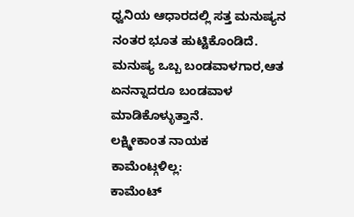ಧ್ವನಿಯ ಆಧಾರದಲ್ಲಿ ಸತ್ತ ಮನುಷ್ಯನ ನಂತರ ಭೂತ ಹುಟ್ಟಿಕೊಂಡಿದೆ.
ಮನುಷ್ಯ ಒಬ್ಬ ಬಂಡವಾಳಗಾರ,ಆತ ಏನನ್ನಾದರೂ ಬಂಡವಾಳ ಮಾಡಿಕೊಳ್ಳುತ್ತಾನೆ.
ಲಕ್ಷ್ಮೀಕಾಂತ ನಾಯಕ
ಕಾಮೆಂಟ್ಗಳಿಲ್ಲ:
ಕಾಮೆಂಟ್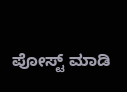ಪೋಸ್ಟ್ ಮಾಡಿ